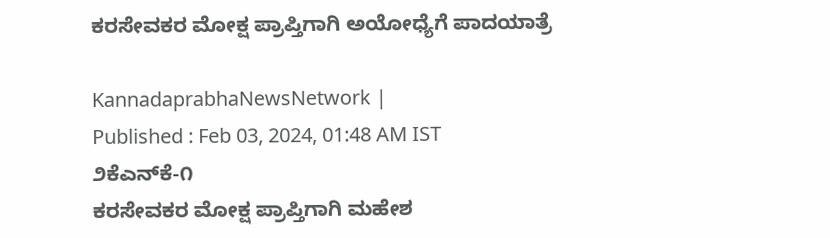ಕರಸೇವಕರ ಮೋಕ್ಷ ಪ್ರಾಪ್ತಿಗಾಗಿ ಅಯೋಧ್ಯೆಗೆ ಪಾದಯಾತ್ರೆ

KannadaprabhaNewsNetwork |
Published : Feb 03, 2024, 01:48 AM IST
೨ಕೆಎನ್‌ಕೆ-೧                                                                              ಕರಸೇವಕರ ಮೋಕ್ಷ ಪ್ರಾಪ್ತಿಗಾಗಿ ಮಹೇಶ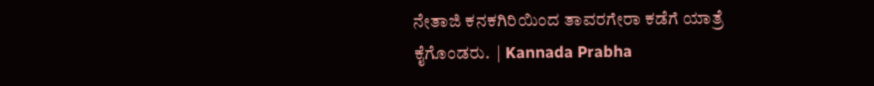ನೇತಾಜಿ ಕನಕಗಿರಿಯಿಂದ ತಾವರಗೇರಾ ಕಡೆಗೆ ಯಾತ್ರೆ ಕೈಗೊಂಡರು.  | Kannada Prabha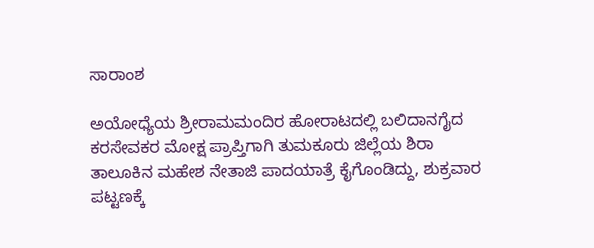ಸಾರಾಂಶ

ಅಯೋಧ್ಯೆಯ ಶ್ರೀರಾಮಮಂದಿರ ಹೋರಾಟದಲ್ಲಿ ಬಲಿದಾನಗೈದ ಕರಸೇವಕರ ಮೋಕ್ಷ ಪ್ರಾಪ್ತಿಗಾಗಿ ತುಮಕೂರು ಜಿಲ್ಲೆಯ ಶಿರಾ ತಾಲೂಕಿನ ಮಹೇಶ ನೇತಾಜಿ ಪಾದಯಾತ್ರೆ ಕೈಗೊಂಡಿದ್ದು, ಶುಕ್ರವಾರ ಪಟ್ಟಣಕ್ಕೆ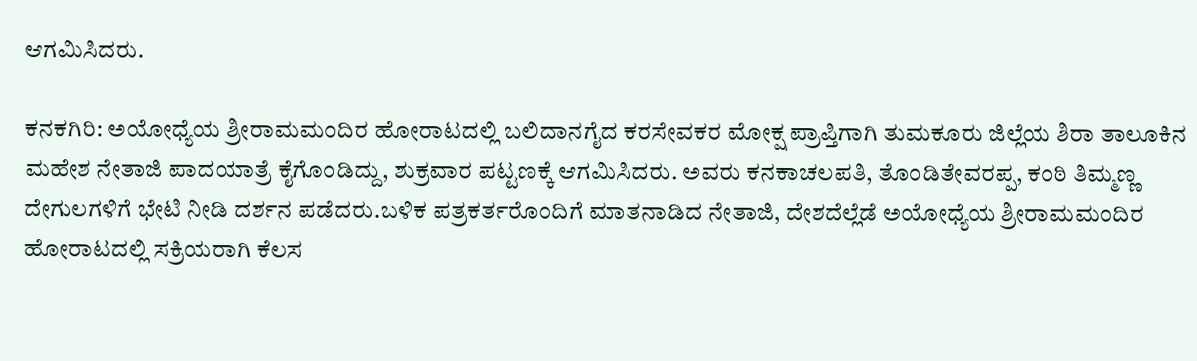ಆಗಮಿಸಿದರು.

ಕನಕಗಿರಿ: ಅಯೋಧ್ಯೆಯ ಶ್ರೀರಾಮಮಂದಿರ ಹೋರಾಟದಲ್ಲಿ ಬಲಿದಾನಗೈದ ಕರಸೇವಕರ ಮೋಕ್ಷ ಪ್ರಾಪ್ತಿಗಾಗಿ ತುಮಕೂರು ಜಿಲ್ಲೆಯ ಶಿರಾ ತಾಲೂಕಿನ ಮಹೇಶ ನೇತಾಜಿ ಪಾದಯಾತ್ರೆ ಕೈಗೊಂಡಿದ್ದು, ಶುಕ್ರವಾರ ಪಟ್ಟಣಕ್ಕೆ ಆಗಮಿಸಿದರು. ಅವರು ಕನಕಾಚಲಪತಿ, ತೊಂಡಿತೇವರಪ್ಪ, ಕಂಠಿ ತಿಮ್ಮಣ್ಣ ದೇಗುಲಗಳಿಗೆ ಭೇಟಿ ನೀಡಿ ದರ್ಶನ ಪಡೆದರು.ಬಳಿಕ ಪತ್ರಕರ್ತರೊಂದಿಗೆ ಮಾತನಾಡಿದ ನೇತಾಜಿ, ದೇಶದೆಲ್ಲೆಡೆ ಅಯೋಧ್ಯೆಯ ಶ್ರೀರಾಮಮಂದಿರ ಹೋರಾಟದಲ್ಲಿ ಸಕ್ರಿಯರಾಗಿ ಕೆಲಸ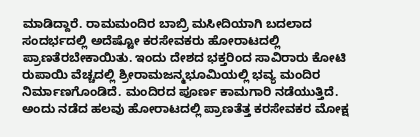ಮಾಡಿದ್ದಾರೆ. ರಾಮಮಂದಿರ ಬಾಬ್ರಿ ಮಸೀದಿಯಾಗಿ ಬದಲಾದ ಸಂದರ್ಭದಲ್ಲಿ ಅದೆಷ್ಟೋ ಕರಸೇವಕರು ಹೋರಾಟದಲ್ಲಿ ಪ್ರಾಣತೆರಬೇಕಾಯಿತು. ಇಂದು ದೇಶದ ಭಕ್ತರಿಂದ ಸಾವಿರಾರು ಕೋಟಿ ರುಪಾಯಿ ವೆಚ್ಚದಲ್ಲಿ ಶ್ರೀರಾಮಜನ್ಮಭೂಮಿಯಲ್ಲಿ ಭವ್ಯ ಮಂದಿರ ನಿರ್ಮಾಣಗೊಂಡಿದೆ. ಮಂದಿರದ ಪೂರ್ಣ ಕಾಮಗಾರಿ ನಡೆಯುತ್ತಿದೆ. ಅಂದು ನಡೆದ ಹಲವು ಹೋರಾಟದಲ್ಲಿ ಪ್ರಾಣತೆತ್ತ ಕರಸೇವಕರ ಮೋಕ್ಷ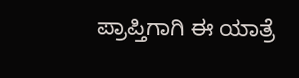ಪ್ರಾಪ್ತಿಗಾಗಿ ಈ ಯಾತ್ರೆ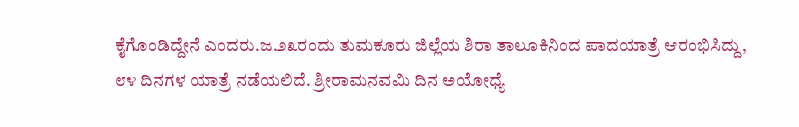ಕೈಗೊಂಡಿದ್ದೇನೆ ಎಂದರು.ಜ.೨೩ರಂದು ತುಮಕೂರು ಜಿಲ್ಲೆಯ ಶಿರಾ ತಾಲೂಕಿನಿಂದ ಪಾದಯಾತ್ರೆ ಆರಂಭಿಸಿದ್ದು, ೮೪ ದಿನಗಳ ಯಾತ್ರೆ ನಡೆಯಲಿದೆ. ಶ್ರೀರಾಮನವಮಿ ದಿನ ಅಯೋಧ್ಯೆ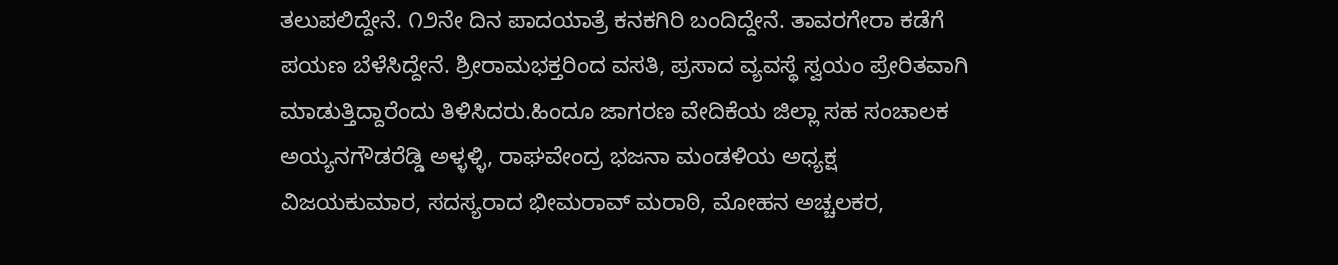ತಲುಪಲಿದ್ದೇನೆ. ೧೨ನೇ ದಿನ ಪಾದಯಾತ್ರೆ ಕನಕಗಿರಿ ಬಂದಿದ್ದೇನೆ. ತಾವರಗೇರಾ ಕಡೆಗೆ ಪಯಣ ಬೆಳೆಸಿದ್ದೇನೆ. ಶ್ರೀರಾಮಭಕ್ತರಿಂದ ವಸತಿ, ಪ್ರಸಾದ ವ್ಯವಸ್ಥೆ ಸ್ವಯಂ ಪ್ರೇರಿತವಾಗಿ ಮಾಡುತ್ತಿದ್ದಾರೆಂದು ತಿಳಿಸಿದರು.ಹಿಂದೂ ಜಾಗರಣ ವೇದಿಕೆಯ ಜಿಲ್ಲಾ ಸಹ ಸಂಚಾಲಕ ಅಯ್ಯನಗೌಡರೆಡ್ಡಿ ಅಳ್ಳಳ್ಳಿ, ರಾಘವೇಂದ್ರ ಭಜನಾ ಮಂಡಳಿಯ ಅಧ್ಯಕ್ಷ ವಿಜಯಕುಮಾರ, ಸದಸ್ಯರಾದ ಭೀಮರಾವ್ ಮರಾಠಿ, ಮೋಹನ ಅಚ್ಚಲಕರ,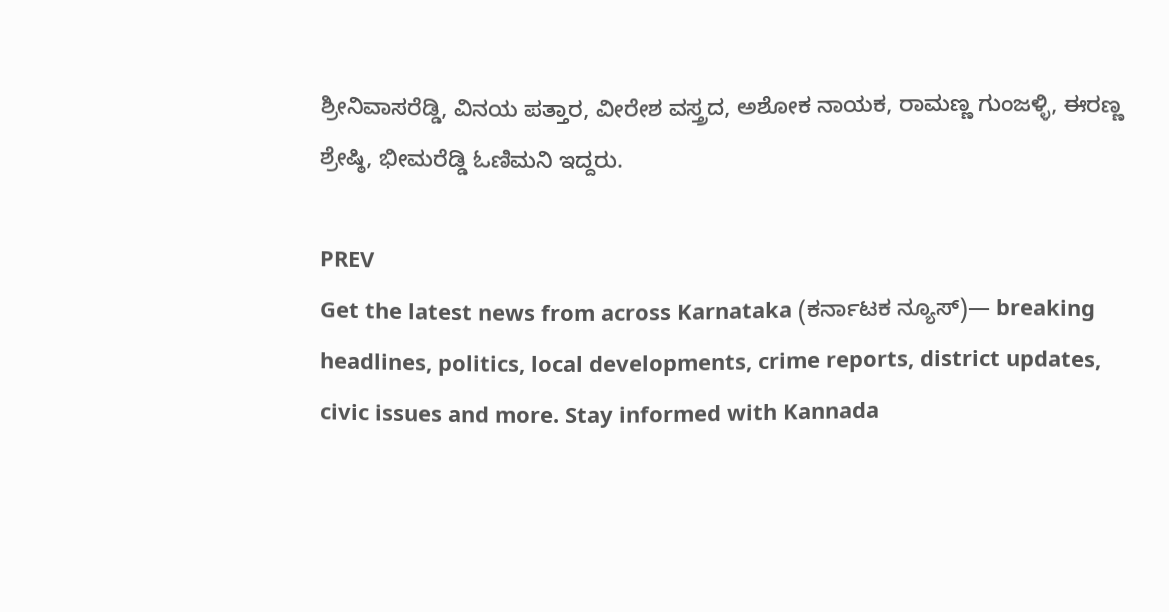ಶ್ರೀನಿವಾಸರೆಡ್ಡಿ, ವಿನಯ ಪತ್ತಾರ, ವೀರೇಶ ವಸ್ತ್ರದ, ಅಶೋಕ ನಾಯಕ, ರಾಮಣ್ಣ ಗುಂಜಳ್ಳಿ, ಈರಣ್ಣ ಶ್ರೇಷ್ಠಿ, ಭೀಮರೆಡ್ಡಿ ಓಣಿಮನಿ ಇದ್ದರು.

PREV
Get the latest news from across Karnataka (ಕರ್ನಾಟಕ ನ್ಯೂಸ್)— breaking headlines, politics, local developments, crime reports, district updates, civic issues and more. Stay informed with Kannada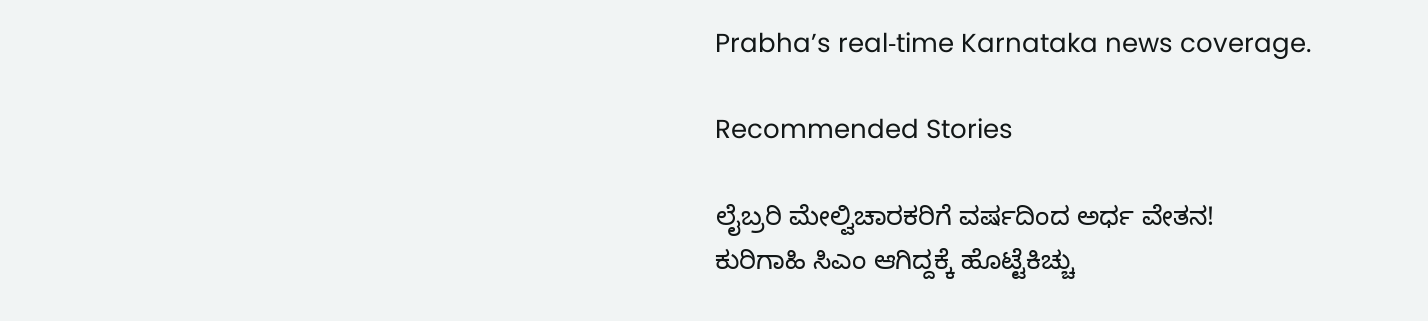Prabha’s real‑time Karnataka news coverage.

Recommended Stories

ಲೈಬ್ರರಿ ಮೇಲ್ವಿಚಾರಕರಿಗೆ ವರ್ಷದಿಂದ ಅರ್ಧ ವೇತನ!
ಕುರಿಗಾಹಿ ಸಿಎಂ ಆಗಿದ್ದಕ್ಕೆ ಹೊಟ್ಟೆಕಿಚ್ಚು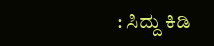: ಸಿದ್ದು ಕಿಡಿ